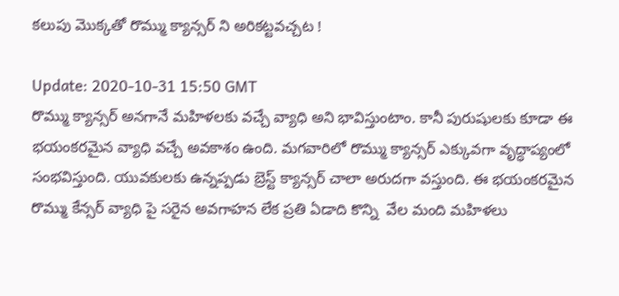కలుపు మొక్కతో రొమ్ము క్యాన్సర్ ని అరికట్టవచ్చట !

Update: 2020-10-31 15:50 GMT
రొమ్ము క్యాన్సర్ అనగానే మహిళలకు వచ్చే వ్యాధి అని భావిస్తుంటాం. కానీ పురుషులకు కూడా ఈ భయంకరమైన వ్యాధి వచ్చే అవకాశం ఉంది. మగవారిలో రొమ్ము క్యాన్సర్ ఎక్కువగా వృద్ధాప్యంలో సంభవిస్తుంది. యువకులకు ఉన్నప్పడు బ్రెస్ట్ క్యాన్సర్ చాలా అరుదగా వస్తుంది. ఈ భయంకరమైన  రొమ్ము కేన్సర్ వ్యాధి పై సరైన అవగాహన లేక ప్రతి ఏడాది కొన్ని  వేల మంది మహిళలు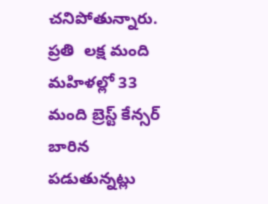చనిపోతున్నారు. ప్రతి  లక్ష మంది మహిళల్లో 33 మంది బ్రెస్ట్ కేన్సర్ బారిన పడుతున్నట్లు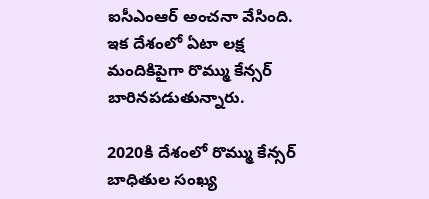ఐసీఎంఆర్ అంచనా వేసింది. ఇక దేశంలో ఏటా లక్ష మందికిపైగా రొమ్ము కేన్సర్ బారినపడుతున్నారు.

2020కి దేశంలో రొమ్ము కేన్సర్ బాధితుల సంఖ్య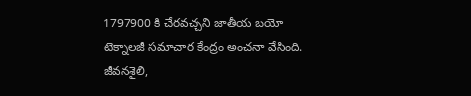1797900 కి చేరవచ్చని జాతీయ బయో టెక్నాలజీ సమాచార కేంద్రం అంచనా వేసింది. జీవనశైలి,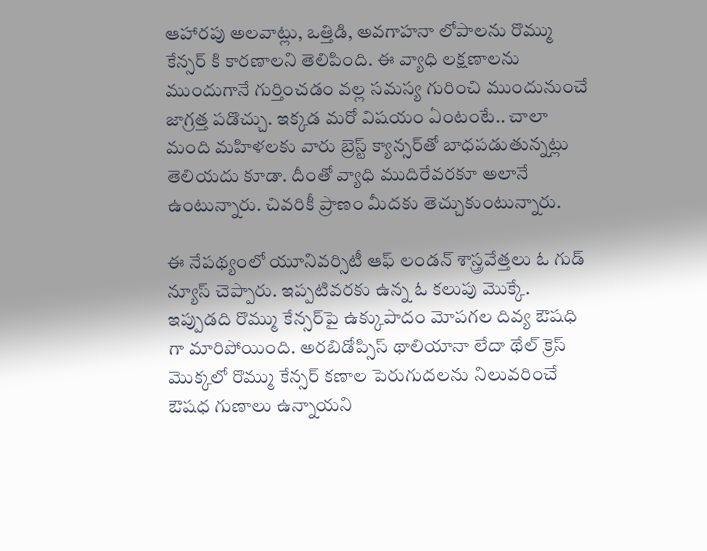ఆహారపు అలవాట్లు, ఒత్తిడి, అవగాహనా లోపాలను రొమ్ము కేన్సర్ కి కారణాలని తెలిపింది. ఈ వ్యాధి లక్షణాలను ముందుగానే గుర్తించడం వల్ల సమస్య గురించి ముందునుంచే జాగ్రత్త పడొచ్చు. ఇక్కడ మరో విషయం ఏంటంటే.. చాలా మంది మహిళలకు వారు బ్రెస్ట్ క్యాన్సర్‌తో బాధపడుతున్నట్లు తెలియదు కూడా. దీంతో వ్యాధి ముదిరేవరకూ అలానే ఉంటున్నారు. చివరికీ ప్రాణం మీదకు తెచ్చుకుంటున్నారు.

ఈ నేపథ్యంలో యూనివర్సిటీ ఆఫ్‌ లండన్‌ శాస్త్రవేత్తలు ఓ గుడ్ న్యూస్ చెప్పారు. ఇప్పటివరకు ఉన్న ఓ కలుపు మొక్కే. ఇప్పుడది రొమ్ము కేన్సర్‌పై ఉక్కుపాదం మోపగల దివ్య ఔషధి గా మారిపోయింది. అరబిడోప్సిస్‌ థాలియానా లేదా థేల్‌ క్రెస్‌ మొక్కలో రొమ్ము కేన్సర్‌ కణాల పెరుగుదలను నిలువరించే ఔషధ గుణాలు ఉన్నాయని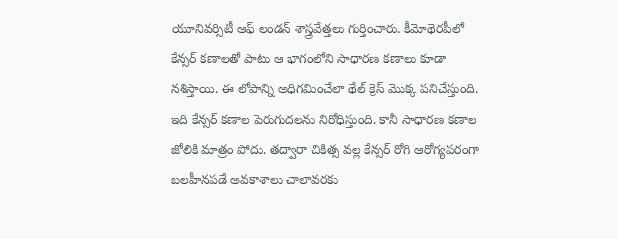యూనివర్సిటీ ఆఫ్‌ లండన్‌ శాస్త్రవేత్తలు గుర్తించారు. కీమోథెరపీలో కేన్సర్‌ కణాలతో పాటు ఆ భాగంలోని సాధారణ కణాలు కూడా నశిస్తాయి. ఈ లోపాన్ని అధిగమించేలా థేల్‌ క్రెస్‌ మొక్క పనిచేస్తుంది. ఇది కేన్సర్‌ కణాల పెరుగుదలను నిరోధిస్తుంది. కానీ సాధారణ కణాల జోలికి మాత్రం పోదు. తద్వారా చికిత్స వల్ల కేన్సర్‌ రోగి ఆరోగ్యపరంగా బలహీనపడే అవకాశాలు చాలావరకు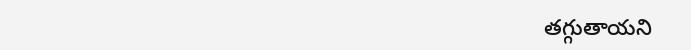తగ్గుతాయని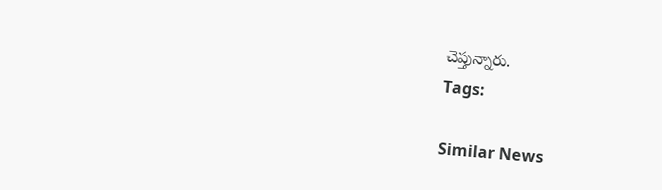చెప్తున్నారు.
Tags:

Similar News